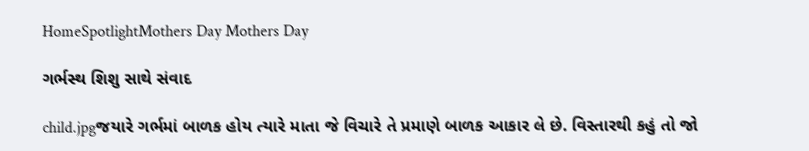HomeSpotlightMothers Day Mothers Day

ગર્ભસ્થ શિશુ સાથે સંવાદ

child.jpgજયારે ગર્ભમાં બાળક હોય ત્યારે માતા જે વિચારે તે પ્રમાણે બાળક આકાર લે છે. વિસ્તારથી કહું તો જો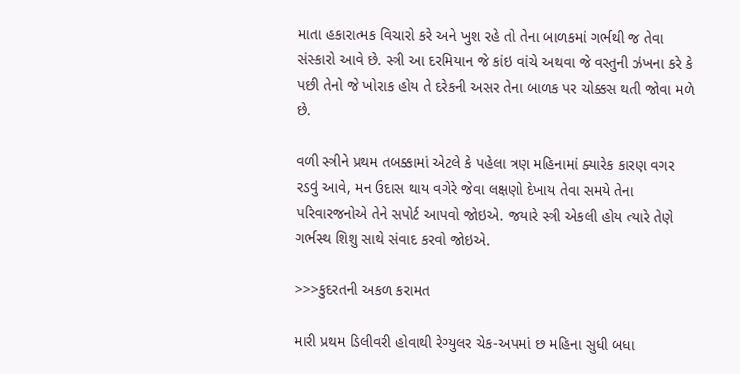માતા હકારાત્મક વિચારો કરે અને ખુશ રહે તો તેના બાળકમાં ગર્ભથી જ તેવા સંસ્કારો આવે છે. સ્ત્રી આ દરમિયાન જે કાંઇ વાંચે અથવા જે વસ્તુની ઝંખના કરે કે પછી તેનો જે ખોરાક હોય તે દરેકની અસર તેના બાળક પર ચોક્કસ થતી જોવા મળે છે.

વળી સ્ત્રીને પ્રથમ તબક્કામાં એટલે કે પહેલા ત્રણ મહિનામાં ક્યારેક કારણ વગર રડવું આવે, મન ઉદાસ થાય વગેરે જેવા લક્ષણો દેખાય તેવા સમયે તેના પરિવારજનોએ તેને સપોર્ટ આપવો જોઇએ. જયારે સ્ત્રી એકલી હોય ત્યારે તેણે ગર્ભસ્થ શિશુ સાથે સંવાદ કરવો જોઇએ.

>>>કુદરતની અકળ કરામત

મારી પ્રથમ ડિલીવરી હોવાથી રેગ્યુલર ચેક-અપમાં છ મહિના સુધી બધા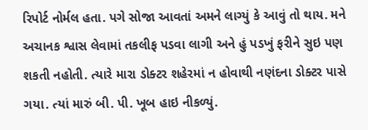રિપોર્ટ નોર્મલ હતા. પગે સોજા આવતાં અમને લાગ્યું કે આવું તો થાય. મને અચાનક શ્વાસ લેવામાં તકલીફ પડવા લાગી અને હું પડખું ફરીને સુઇ પણ શકતી નહોતી. ત્યારે મારા ડોક્ટર શહેરમાં ન હોવાથી નણંદના ડોક્ટર પાસે ગયા. ત્યાં મારું બી. પી. ખૂબ હાઇ નીકળ્યું.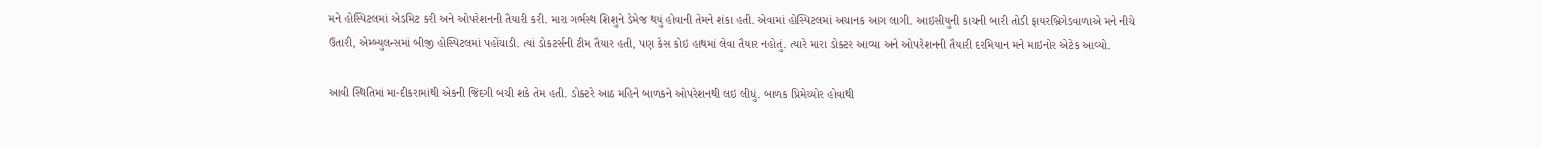મને હોસ્પિટલમાં એડમિટ કરી અને ઓપરેશનની તૈયારી કરી. મારા ગર્ભસ્થ શિશુને ડેમેજ થયું હોવાની તેમને શંકા હતી. એવામાં હોસ્પિટલમાં અચાનક આગ લાગી. આઇસીયુની કાચની બારી તોડી ફાયરબ્રિગેડવાળાએ મને નીચે ઉતારી, એમ્બ્યુલન્સમાં બીજી હોસ્પિટલમાં પહોંચાડી. ત્યાં ડોકટર્સની ટીમ તૈયાર હતી, પણ કેસ કોઇ હાથમાં લેવા તૈયાર નહોતું. ત્યારે મારા ડોક્ટર આવ્યા અને ઓપરેશનની તૈયારી દરમિયાન મને માઇનોર એટેક આવ્યો.

આવી સ્થિતિમાં મા-દીકરામાંથી એકની જિંદગી બચી શકે તેમ હતી. ડોક્ટરે આઠ મહિને બાળકને ઓપરેશનથી લઇ લીધું. બાળક પ્રિમેચ્યોર હોવાથી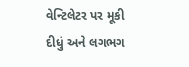વેન્ટિલેટર પર મૂકી દીધું અને લગભગ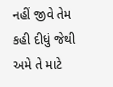નહીં જીવે તેમ કહી દીધું જેથી અમે તે માટે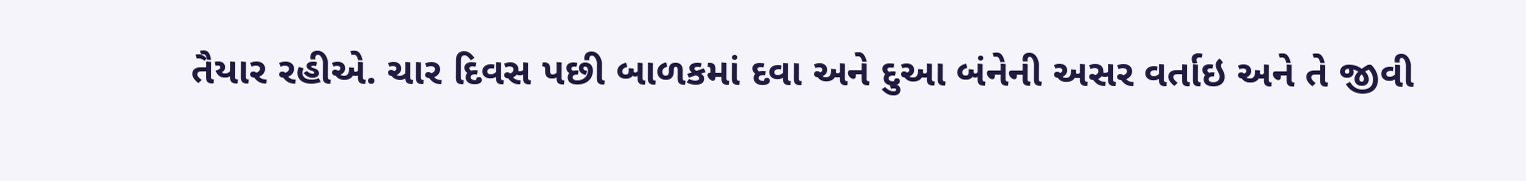તૈયાર રહીએ. ચાર દિવસ પછી બાળકમાં દવા અને દુઆ બંનેની અસર વર્તાઇ અને તે જીવી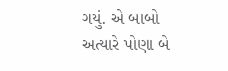ગયું. એ બાબો અત્યારે પોણા બે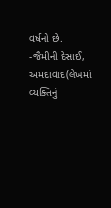વર્ષનો છે. -જૈમીની દેસાઈ, અમદાવાદ(લેખમાં વ્યક્તિનું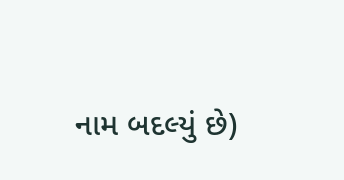નામ બદલ્યું છે)